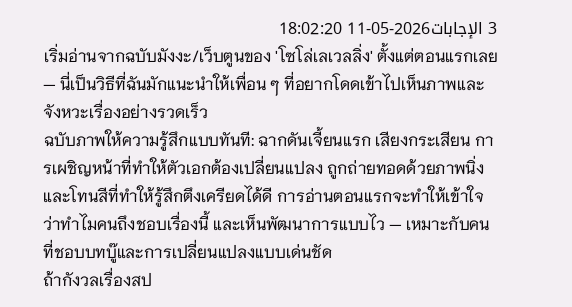3 الإجابات2026-05-11 18:02:20
เริ่มอ่านจากฉบับมังงะ/เว็บตูนของ 'โซโล่เลเวลลิ่ง' ตั้งแต่ตอนแรกเลย — นี่เป็นวิธีที่ฉันมักแนะนำให้เพื่อน ๆ ที่อยากโดดเข้าไปเห็นภาพและจังหวะเรื่องอย่างรวดเร็ว
ฉบับภาพให้ความรู้สึกแบบทันที: ฉากดันเจี้ยนแรก เสียงกระเสียน การเผชิญหน้าที่ทำให้ตัวเอกต้องเปลี่ยนแปลง ถูกถ่ายทอดด้วยภาพนิ่งและโทนสีที่ทำให้รู้สึกตึงเครียดได้ดี การอ่านตอนแรกจะทำให้เข้าใจว่าทำไมคนถึงชอบเรื่องนี้ และเห็นพัฒนาการแบบไว — เหมาะกับคนที่ชอบบทบู๊และการเปลี่ยนแปลงแบบเด่นชัด
ถ้ากังวลเรื่องสป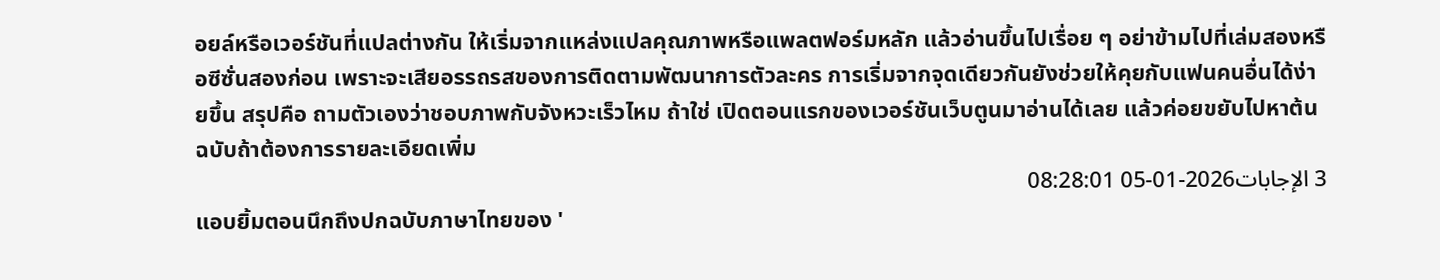อยล์หรือเวอร์ชันที่แปลต่างกัน ให้เริ่มจากแหล่งแปลคุณภาพหรือแพลตฟอร์มหลัก แล้วอ่านขึ้นไปเรื่อย ๆ อย่าข้ามไปที่เล่มสองหรือซีซั่นสองก่อน เพราะจะเสียอรรถรสของการติดตามพัฒนาการตัวละคร การเริ่มจากจุดเดียวกันยังช่วยให้คุยกับแฟนคนอื่นได้ง่ายขึ้น สรุปคือ ถามตัวเองว่าชอบภาพกับจังหวะเร็วไหม ถ้าใช่ เปิดตอนแรกของเวอร์ชันเว็บตูนมาอ่านได้เลย แล้วค่อยขยับไปหาต้นฉบับถ้าต้องการรายละเอียดเพิ่ม
3 الإجابات2026-01-05 08:28:01
แอบยิ้มตอนนึกถึงปกฉบับภาษาไทยของ '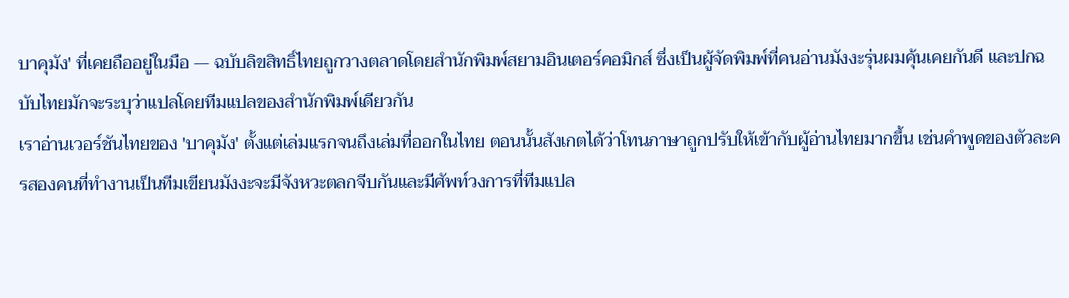บาคุมัง' ที่เคยถืออยู่ในมือ — ฉบับลิขสิทธิ์ไทยถูกวางตลาดโดยสำนักพิมพ์สยามอินเตอร์คอมิกส์ ซึ่งเป็นผู้จัดพิมพ์ที่คนอ่านมังงะรุ่นผมคุ้นเคยกันดี และปกฉบับไทยมักจะระบุว่าแปลโดยทีมแปลของสำนักพิมพ์เดียวกัน
เราอ่านเวอร์ชันไทยของ 'บาคุมัง' ตั้งแต่เล่มแรกจนถึงเล่มที่ออกในไทย ตอนนั้นสังเกตได้ว่าโทนภาษาถูกปรับให้เข้ากับผู้อ่านไทยมากขึ้น เช่นคำพูดของตัวละครสองคนที่ทำงานเป็นทีมเขียนมังงะจะมีจังหวะตลกจีบกันและมีศัพท์วงการที่ทีมแปล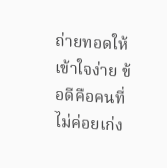ถ่ายทอดให้เข้าใจง่าย ข้อดีคือคนที่ไม่ค่อยเก่ง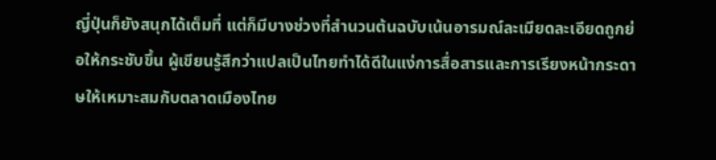ญี่ปุ่นก็ยังสนุกได้เต็มที่ แต่ก็มีบางช่วงที่สำนวนต้นฉบับเน้นอารมณ์ละเมียดละเอียดถูกย่อให้กระชับขึ้น ผู้เขียนรู้สึกว่าแปลเป็นไทยทำได้ดีในแง่การสื่อสารและการเรียงหน้ากระดาษให้เหมาะสมกับตลาดเมืองไทย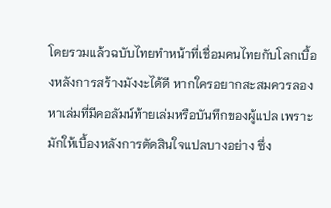โดยรวมแล้วฉบับไทยทำหน้าที่เชื่อมคนไทยกับโลกเบื้องหลังการสร้างมังงะได้ดี หากใครอยากสะสมควรลองหาเล่มที่มีคอลัมน์ท้ายเล่มหรือบันทึกของผู้แปล เพราะมักให้เบื้องหลังการตัดสินใจแปลบางอย่าง ซึ่ง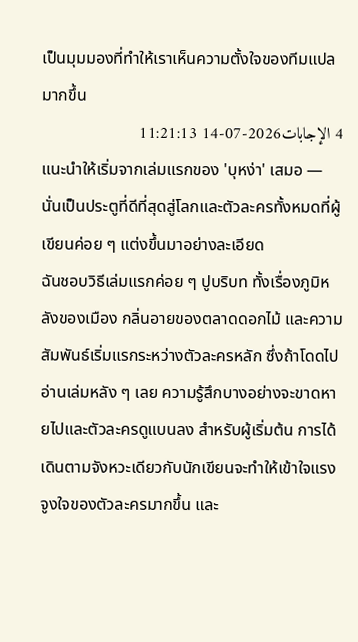เป็นมุมมองที่ทำให้เราเห็นความตั้งใจของทีมแปลมากขึ้น
4 الإجابات2026-07-14 11:21:13
แนะนำให้เริ่มจากเล่มแรกของ 'บุหง่า' เสมอ — นั่นเป็นประตูที่ดีที่สุดสู่โลกและตัวละครทั้งหมดที่ผู้เขียนค่อย ๆ แต่งขึ้นมาอย่างละเอียด
ฉันชอบวิธีเล่มแรกค่อย ๆ ปูบริบท ทั้งเรื่องภูมิหลังของเมือง กลิ่นอายของตลาดดอกไม้ และความสัมพันธ์เริ่มแรกระหว่างตัวละครหลัก ซึ่งถ้าโดดไปอ่านเล่มหลัง ๆ เลย ความรู้สึกบางอย่างจะขาดหายไปและตัวละครดูแบนลง สำหรับผู้เริ่มต้น การได้เดินตามจังหวะเดียวกับนักเขียนจะทำให้เข้าใจแรงจูงใจของตัวละครมากขึ้น และ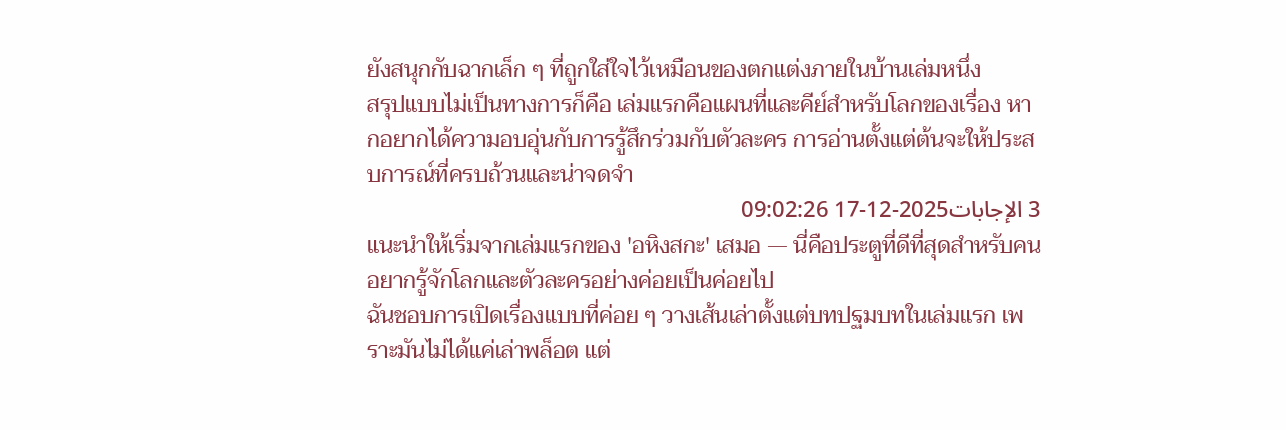ยังสนุกกับฉากเล็ก ๆ ที่ถูกใส่ใจไว้เหมือนของตกแต่งภายในบ้านเล่มหนึ่ง
สรุปแบบไม่เป็นทางการก็คือ เล่มแรกคือแผนที่และคีย์สำหรับโลกของเรื่อง หากอยากได้ความอบอุ่นกับการรู้สึกร่วมกับตัวละคร การอ่านตั้งแต่ต้นจะให้ประสบการณ์ที่ครบถ้วนและน่าจดจำ
3 الإجابات2025-12-17 09:02:26
แนะนำให้เริ่มจากเล่มแรกของ 'อหิงสกะ' เสมอ — นี่คือประตูที่ดีที่สุดสำหรับคนอยากรู้จักโลกและตัวละครอย่างค่อยเป็นค่อยไป
ฉันชอบการเปิดเรื่องแบบที่ค่อย ๆ วางเส้นเล่าตั้งแต่บทปฐมบทในเล่มแรก เพราะมันไม่ได้แค่เล่าพล็อต แต่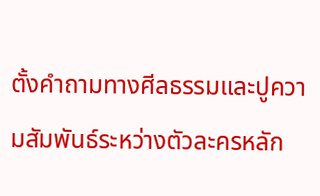ตั้งคำถามทางศีลธรรมและปูความสัมพันธ์ระหว่างตัวละครหลัก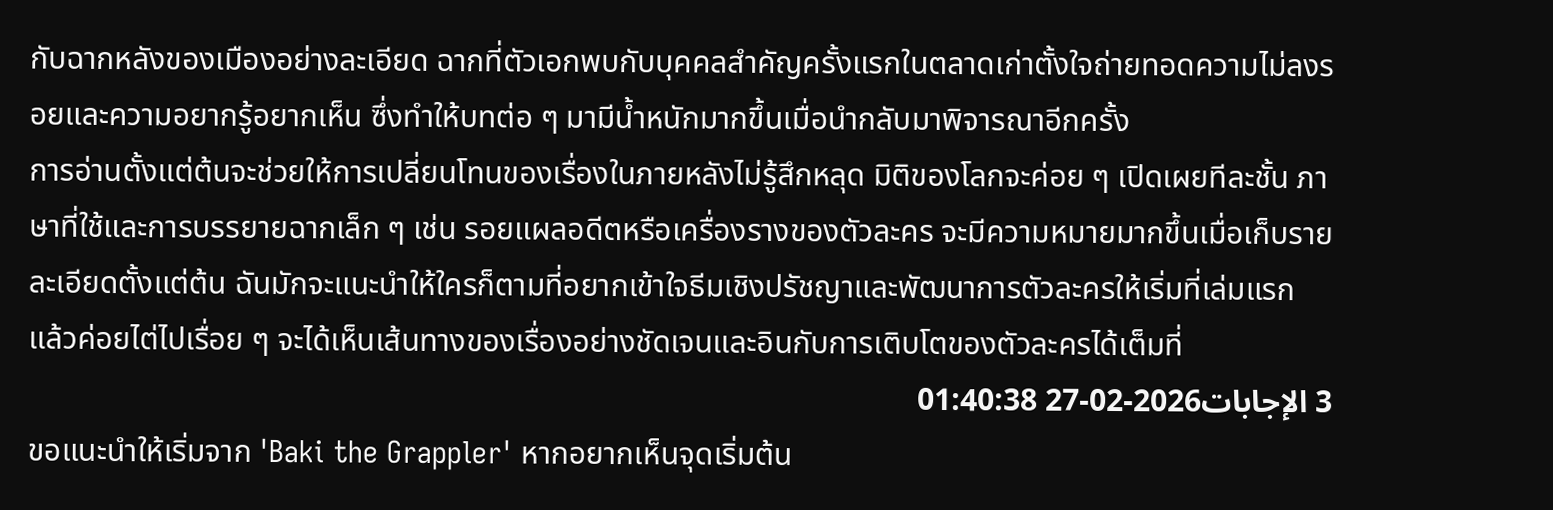กับฉากหลังของเมืองอย่างละเอียด ฉากที่ตัวเอกพบกับบุคคลสำคัญครั้งแรกในตลาดเก่าตั้งใจถ่ายทอดความไม่ลงรอยและความอยากรู้อยากเห็น ซึ่งทำให้บทต่อ ๆ มามีน้ำหนักมากขึ้นเมื่อนำกลับมาพิจารณาอีกครั้ง
การอ่านตั้งแต่ต้นจะช่วยให้การเปลี่ยนโทนของเรื่องในภายหลังไม่รู้สึกหลุด มิติของโลกจะค่อย ๆ เปิดเผยทีละชั้น ภาษาที่ใช้และการบรรยายฉากเล็ก ๆ เช่น รอยแผลอดีตหรือเครื่องรางของตัวละคร จะมีความหมายมากขึ้นเมื่อเก็บรายละเอียดตั้งแต่ต้น ฉันมักจะแนะนำให้ใครก็ตามที่อยากเข้าใจธีมเชิงปรัชญาและพัฒนาการตัวละครให้เริ่มที่เล่มแรก แล้วค่อยไต่ไปเรื่อย ๆ จะได้เห็นเส้นทางของเรื่องอย่างชัดเจนและอินกับการเติบโตของตัวละครได้เต็มที่
3 الإجابات2026-02-27 01:40:38
ขอแนะนำให้เริ่มจาก 'Baki the Grappler' หากอยากเห็นจุดเริ่มต้น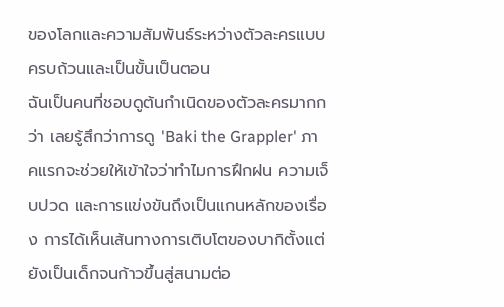ของโลกและความสัมพันธ์ระหว่างตัวละครแบบครบถ้วนและเป็นขั้นเป็นตอน
ฉันเป็นคนที่ชอบดูต้นกำเนิดของตัวละครมากกว่า เลยรู้สึกว่าการดู 'Baki the Grappler' ภาคแรกจะช่วยให้เข้าใจว่าทำไมการฝึกฝน ความเจ็บปวด และการแข่งขันถึงเป็นแกนหลักของเรื่อง การได้เห็นเส้นทางการเติบโตของบากิตั้งแต่ยังเป็นเด็กจนก้าวขึ้นสู่สนามต่อ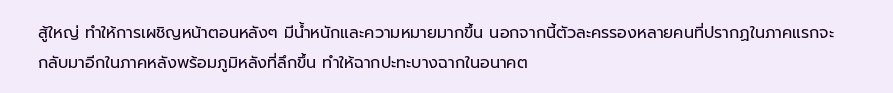สู้ใหญ่ ทำให้การเผชิญหน้าตอนหลังๆ มีน้ำหนักและความหมายมากขึ้น นอกจากนี้ตัวละครรองหลายคนที่ปรากฏในภาคแรกจะกลับมาอีกในภาคหลังพร้อมภูมิหลังที่ลึกขึ้น ทำให้ฉากปะทะบางฉากในอนาคต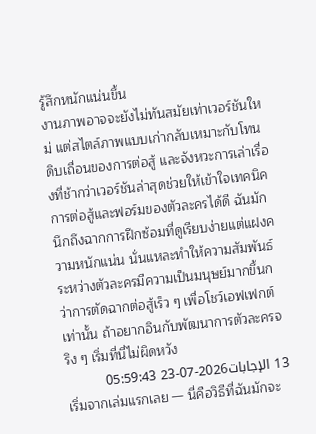รู้สึกหนักแน่นขึ้น
งานภาพอาจจะยังไม่ทันสมัยเท่าเวอร์ชันใหม่ แต่สไตล์ภาพแบบเก่ากลับเหมาะกับโทนดิบเถื่อนของการต่อสู้ และจังหวะการเล่าเรื่องที่ช้ากว่าเวอร์ชันล่าสุดช่วยให้เข้าใจเทคนิคการต่อสู้และฟอร์มของตัวละครได้ดี ฉันมักนึกถึงฉากการฝึกซ้อมที่ดูเรียบง่ายแต่แฝงความหนักแน่น นั่นแหละทำให้ความสัมพันธ์ระหว่างตัวละครมีความเป็นมนุษย์มากขึ้นกว่าการตัดฉากต่อสู้เร็ว ๆ เพื่อโชว์เอฟเฟกต์เท่านั้น ถ้าอยากอินกับพัฒนาการตัวละครจริง ๆ เริ่มที่นี่ไม่ผิดหวัง
13 الإجابات2026-07-23 05:59:43
เริ่มจากเล่มแรกเลย — นี่คือวิธีที่ฉันมักจะ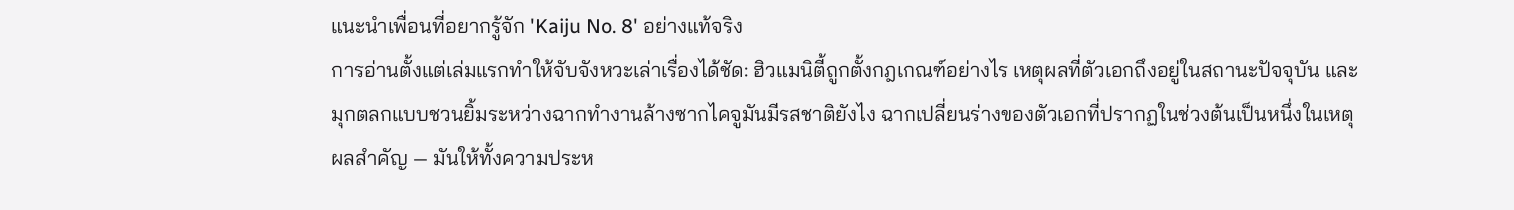แนะนำเพื่อนที่อยากรู้จัก 'Kaiju No. 8' อย่างแท้จริง
การอ่านตั้งแต่เล่มแรกทำให้จับจังหวะเล่าเรื่องได้ชัด: ฮิวแมนิตี้ถูกตั้งกฎเกณฑ์อย่างไร เหตุผลที่ตัวเอกถึงอยู่ในสถานะปัจจุบัน และมุกตลกแบบชวนยิ้มระหว่างฉากทำงานล้างซากไคจูมันมีรสชาติยังไง ฉากเปลี่ยนร่างของตัวเอกที่ปรากฏในช่วงต้นเป็นหนึ่งในเหตุผลสำคัญ — มันให้ทั้งความประห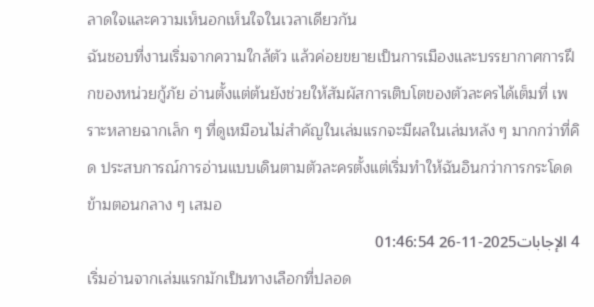ลาดใจและความเห็นอกเห็นใจในเวลาเดียวกัน
ฉันชอบที่งานเริ่มจากความใกล้ตัว แล้วค่อยขยายเป็นการเมืองและบรรยากาศการฝึกของหน่วยกู้ภัย อ่านตั้งแต่ต้นยังช่วยให้สัมผัสการเติบโตของตัวละครได้เต็มที่ เพราะหลายฉากเล็ก ๆ ที่ดูเหมือนไม่สำคัญในเล่มแรกจะมีผลในเล่มหลัง ๆ มากกว่าที่คิด ประสบการณ์การอ่านแบบเดินตามตัวละครตั้งแต่เริ่มทำให้ฉันอินกว่าการกระโดดข้ามตอนกลาง ๆ เสมอ
4 الإجابات2025-11-26 01:46:54
เริ่มอ่านจากเล่มแรกมักเป็นทางเลือกที่ปลอด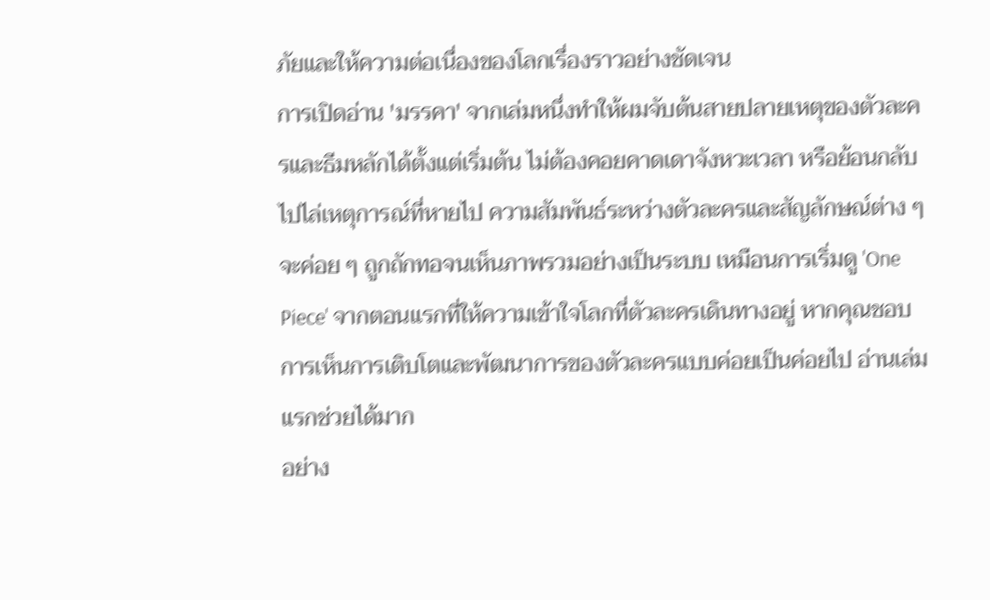ภัยและให้ความต่อเนื่องของโลกเรื่องราวอย่างชัดเจน
การเปิดอ่าน 'มรรคา' จากเล่มหนึ่งทำให้ผมจับต้นสายปลายเหตุของตัวละครและธีมหลักได้ตั้งแต่เริ่มต้น ไม่ต้องคอยคาดเดาจังหวะเวลา หรือย้อนกลับไปไล่เหตุการณ์ที่หายไป ความสัมพันธ์ระหว่างตัวละครและสัญลักษณ์ต่าง ๆ จะค่อย ๆ ถูกถักทอจนเห็นภาพรวมอย่างเป็นระบบ เหมือนการเริ่มดู 'One Piece' จากตอนแรกที่ให้ความเข้าใจโลกที่ตัวละครเดินทางอยู่ หากคุณชอบการเห็นการเติบโตและพัฒนาการของตัวละครแบบค่อยเป็นค่อยไป อ่านเล่มแรกช่วยได้มาก
อย่าง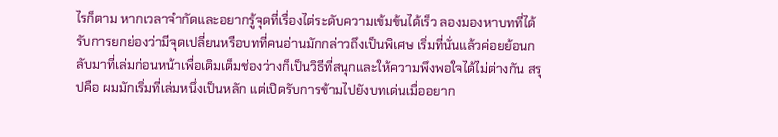ไรก็ตาม หากเวลาจำกัดและอยากรู้จุดที่เรื่องไต่ระดับความเข้มข้นได้เร็ว ลองมองหาบทที่ได้รับการยกย่องว่ามีจุดเปลี่ยนหรือบทที่คนอ่านมักกล่าวถึงเป็นพิเศษ เริ่มที่นั่นแล้วค่อยย้อนกลับมาที่เล่มก่อนหน้าเพื่อเติมเต็มช่องว่างก็เป็นวิธีที่สนุกและให้ความพึงพอใจได้ไม่ต่างกัน สรุปคือ ผมมักเริ่มที่เล่มหนึ่งเป็นหลัก แต่เปิดรับการข้ามไปยังบทเด่นเมื่ออยาก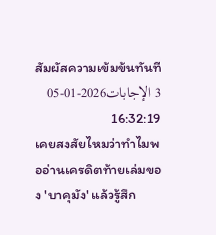สัมผัสความเข้มข้นทันที
3 الإجابات2026-01-05 16:32:19
เคยสงสัยไหมว่าทำไมพออ่านเครดิตท้ายเล่มของ 'บาคุมัง' แล้วรู้สึก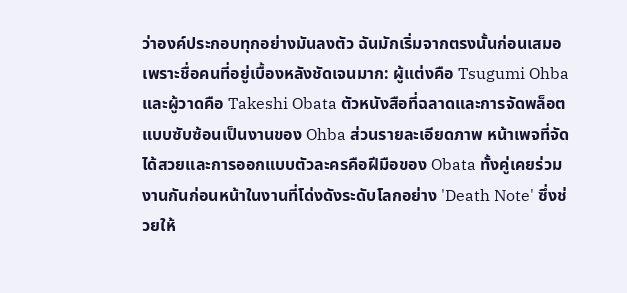ว่าองค์ประกอบทุกอย่างมันลงตัว ฉันมักเริ่มจากตรงนั้นก่อนเสมอ เพราะชื่อคนที่อยู่เบื้องหลังชัดเจนมาก: ผู้แต่งคือ Tsugumi Ohba และผู้วาดคือ Takeshi Obata ตัวหนังสือที่ฉลาดและการจัดพล็อตแบบซับซ้อนเป็นงานของ Ohba ส่วนรายละเอียดภาพ หน้าเพจที่จัดได้สวยและการออกแบบตัวละครคือฝีมือของ Obata ทั้งคู่เคยร่วมงานกันก่อนหน้าในงานที่โด่งดังระดับโลกอย่าง 'Death Note' ซึ่งช่วยให้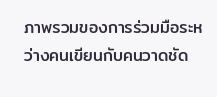ภาพรวมของการร่วมมือระหว่างคนเขียนกับคนวาดชัด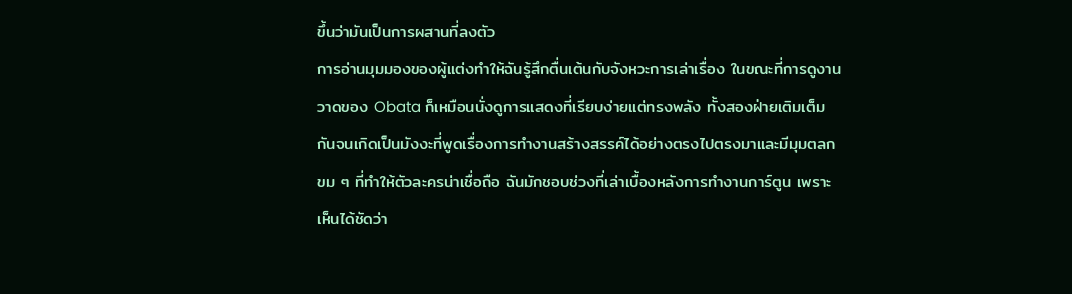ขึ้นว่ามันเป็นการผสานที่ลงตัว
การอ่านมุมมองของผู้แต่งทำให้ฉันรู้สึกตื่นเต้นกับจังหวะการเล่าเรื่อง ในขณะที่การดูงานวาดของ Obata ก็เหมือนนั่งดูการแสดงที่เรียบง่ายแต่ทรงพลัง ทั้งสองฝ่ายเติมเต็มกันจนเกิดเป็นมังงะที่พูดเรื่องการทำงานสร้างสรรค์ได้อย่างตรงไปตรงมาและมีมุมตลกขม ๆ ที่ทำให้ตัวละครน่าเชื่อถือ ฉันมักชอบช่วงที่เล่าเบื้องหลังการทำงานการ์ตูน เพราะเห็นได้ชัดว่า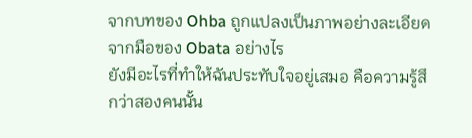จากบทของ Ohba ถูกแปลงเป็นภาพอย่างละเอียดจากมือของ Obata อย่างไร
ยังมีอะไรที่ทำให้ฉันประทับใจอยู่เสมอ คือความรู้สึกว่าสองคนนั้น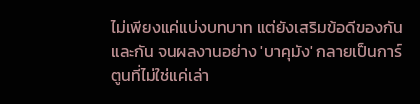ไม่เพียงแค่แบ่งบทบาท แต่ยังเสริมข้อดีของกันและกัน จนผลงานอย่าง 'บาคุมัง' กลายเป็นการ์ตูนที่ไม่ใช่แค่เล่า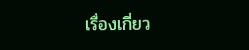เรื่องเกี่ยว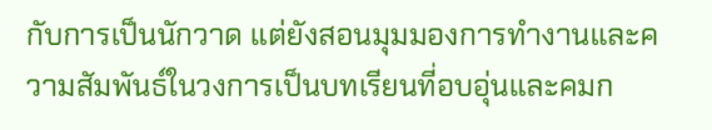กับการเป็นนักวาด แต่ยังสอนมุมมองการทำงานและความสัมพันธ์ในวงการเป็นบทเรียนที่อบอุ่นและคมก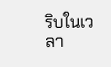ริบในเวลา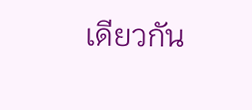เดียวกัน